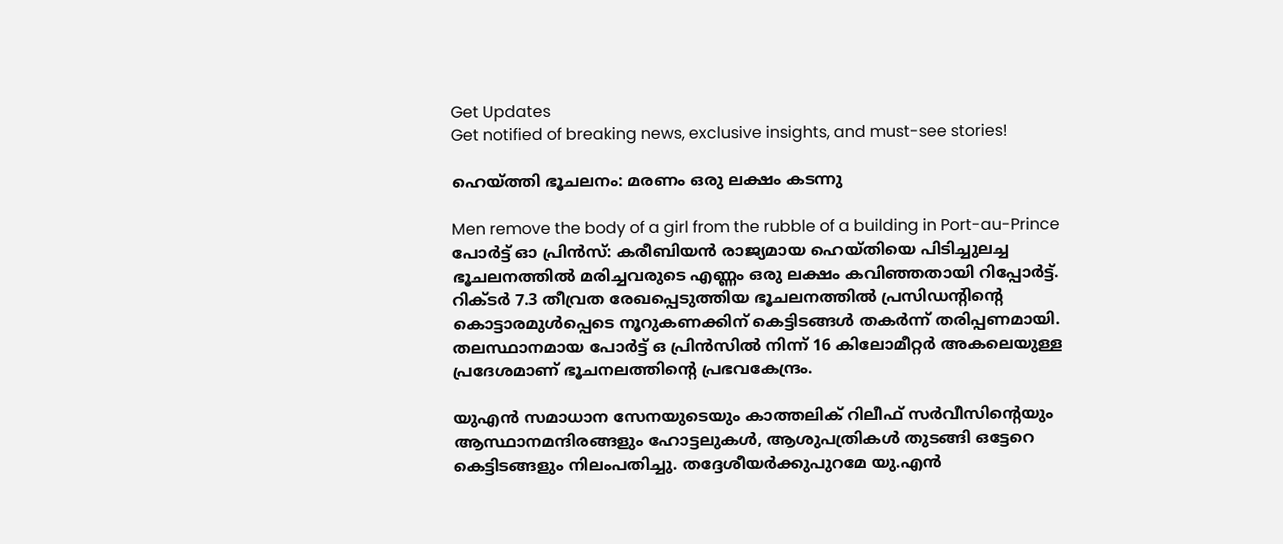Get Updates
Get notified of breaking news, exclusive insights, and must-see stories!

ഹെയ്ത്തി ഭൂചലനം: മരണം ഒരു ലക്ഷം കടന്നു

Men remove the body of a girl from the rubble of a building in Port-au-Prince
പോര്‍ട്ട് ഓ പ്രിന്‍സ്: കരീബിയന്‍ രാജ്യമായ ഹെയ്തിയെ പിടിച്ചുലച്ച ഭൂചലനത്തില്‍ മരിച്ചവരുടെ എണ്ണം ഒരു ലക്ഷം കവിഞ്ഞതായി റിപ്പോര്‍ട്ട്. റിക്ടര്‍ 7.3 തീവ്രത രേഖപ്പെടുത്തിയ ഭൂചലനത്തില്‍ പ്രസിഡന്റിന്റെ കൊട്ടാരമുള്‍പ്പെടെ നൂറുകണക്കിന് കെട്ടിടങ്ങള്‍ തകര്‍ന്ന് തരിപ്പണമായി. തലസ്ഥാനമായ പോര്‍ട്ട് ഒ പ്രിന്‍സില്‍ നിന്ന് 16 കിലോമീറ്റര്‍ അകലെയുള്ള പ്രദേശമാണ് ഭൂചനലത്തിന്റെ പ്രഭവകേന്ദ്രം.

യുഎന്‍ സമാധാന സേനയുടെയും കാത്തലിക് റിലീഫ് സര്‍വീസിന്റെയും ആസ്ഥാനമന്ദിരങ്ങളും ഹോട്ടലുകള്‍, ആശുപത്രികള്‍ തുടങ്ങി ഒട്ടേറെ കെട്ടിടങ്ങളും നിലംപതിച്ചു. തദ്ദേശീയര്‍ക്കുപുറമേ യു.എന്‍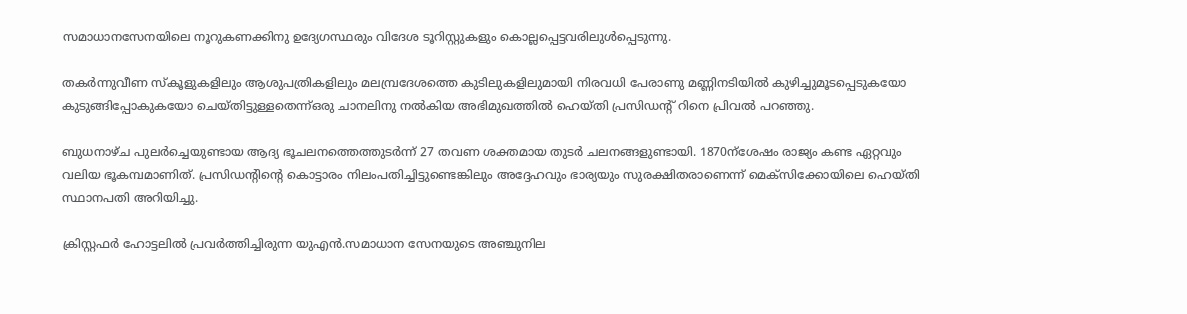സമാധാനസേനയിലെ നൂറുകണക്കിനു ഉദ്യേഗസ്ഥരും വിദേശ ടൂറിസ്റ്റുകളും കൊല്ലപ്പെട്ടവരിലുള്‍പ്പെടുന്നു.

തകര്‍ന്നുവീണ സ്‌കൂളുകളിലും ആശുപത്രികളിലും മലമ്പ്രദേശത്തെ കുടിലുകളിലുമായി നിരവധി പേരാണു മണ്ണിനടിയില്‍ കുഴിച്ചുമൂടപ്പെടുകയോ കുടുങ്ങിപ്പോകുകയോ ചെയ്തിട്ടുള്ളതെന്ന്ഒരു ചാനലിനു നല്‍കിയ അഭിമുഖത്തില്‍ ഹെയ്തി പ്രസിഡന്റ് റിനെ പ്രിവല്‍ പറഞ്ഞു.

ബുധനാഴ്ച പുലര്‍ച്ചെയുണ്ടായ ആദ്യ ഭൂചലനത്തെത്തുടര്‍ന്ന് 27 തവണ ശക്തമായ തുടര്‍ ചലനങ്ങളുണ്ടായി. 1870ന്‌ശേഷം രാജ്യം കണ്ട ഏറ്റവും വലിയ ഭൂകമ്പമാണിത്. പ്രസിഡന്റിന്റെ കൊട്ടാരം നിലംപതിച്ചിട്ടുണ്ടെങ്കിലും അദ്ദേഹവും ഭാര്യയും സുരക്ഷിതരാണെന്ന് മെക്‌സിക്കോയിലെ ഹെയ്തി സ്ഥാനപതി അറിയിച്ചു.

ക്രിസ്റ്റഫര്‍ ഹോട്ടലില്‍ പ്രവര്‍ത്തിച്ചിരുന്ന യുഎന്‍.സമാധാന സേനയുടെ അഞ്ചുനില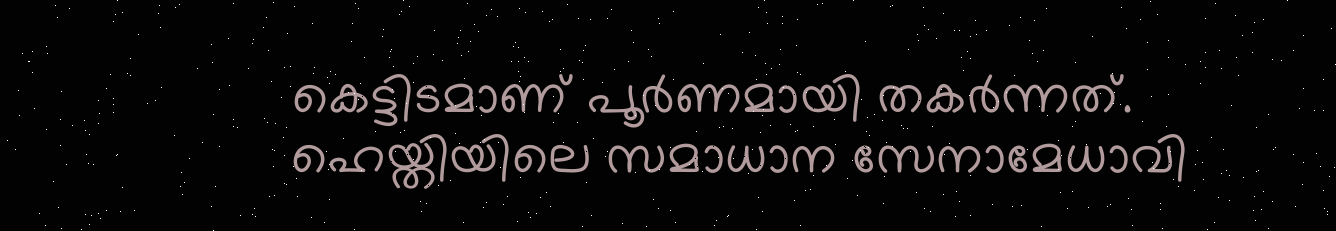കെട്ടിടമാണ് പൂര്‍ണമായി തകര്‍ന്നത്. ഹെയ്തിയിലെ സമാധാന സേനാമേധാവി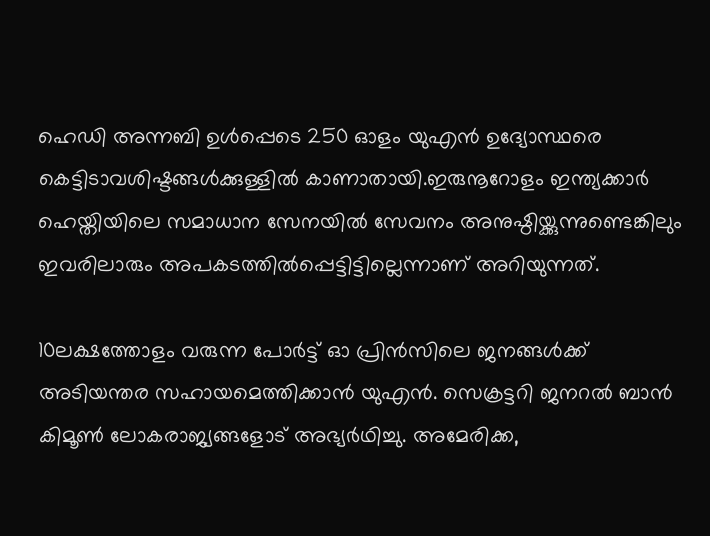ഹെഡി അന്നബി ഉള്‍പ്പെടെ 250 ഓളം യുഎന്‍ ഉദ്യോസ്ഥരെ കെട്ടിടാവശിഷ്ടങ്ങള്‍ക്കുള്ളില്‍ കാണാതായി.ഇരുനൂറോളം ഇന്ത്യക്കാര്‍ ഹെയ്തിയിലെ സമാധാന സേനയില്‍ സേവനം അനുഷ്ഠിയ്ക്കുന്നുണ്ടെങ്കിലും ഇവരിലാരും അപകടത്തില്‍പ്പെട്ടിട്ടില്ലെന്നാണ് അറിയുന്നത്.

10ലക്ഷത്തോളം വരുന്ന പോര്‍ട്ട് ഓ പ്രിന്‍സിലെ ജനങ്ങള്‍ക്ക് അടിയന്തര സഹായമെത്തിക്കാന്‍ യുഎന്‍. സെക്രട്ടറി ജനറല്‍ ബാന്‍ കിമൂണ്‍ ലോകരാജ്യങ്ങളോട് അഭ്യര്‍ഥിച്ചു. അമേരിക്ക,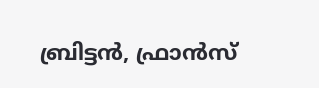ബ്രിട്ടന്‍, ഫ്രാന്‍സ്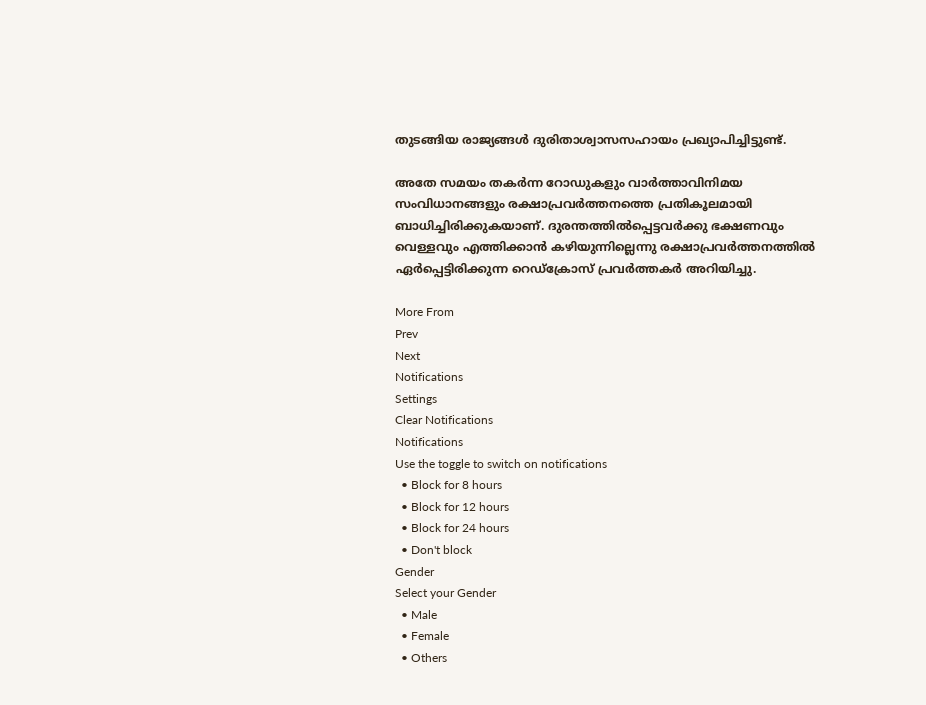തുടങ്ങിയ രാജ്യങ്ങള്‍ ദുരിതാശ്വാസസഹായം പ്രഖ്യാപിച്ചിട്ടുണ്ട്.

അതേ സമയം തകര്‍ന്ന റോഡുകളും വാര്‍ത്താവിനിമയ സംവിധാനങ്ങളും രക്ഷാപ്രവര്‍ത്തനത്തെ പ്രതികൂലമായി ബാധിച്ചിരിക്കുകയാണ്. ദുരന്തത്തില്‍പ്പെട്ടവര്‍ക്കു ഭക്ഷണവും വെള്ളവും എത്തിക്കാന്‍ കഴിയുന്നില്ലെന്നു രക്ഷാപ്രവര്‍ത്തനത്തില്‍ ഏര്‍പ്പെട്ടിരിക്കുന്ന റെഡ്‌ക്രോസ് പ്രവര്‍ത്തകര്‍ അറിയിച്ചു.

More From
Prev
Next
Notifications
Settings
Clear Notifications
Notifications
Use the toggle to switch on notifications
  • Block for 8 hours
  • Block for 12 hours
  • Block for 24 hours
  • Don't block
Gender
Select your Gender
  • Male
  • Female
  • Others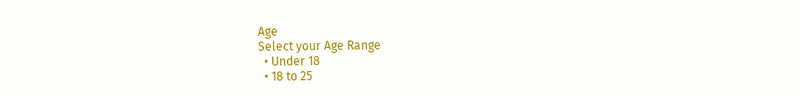Age
Select your Age Range
  • Under 18
  • 18 to 25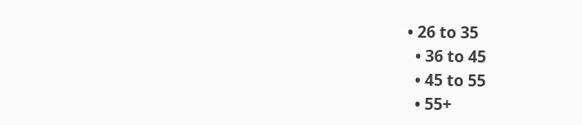• 26 to 35
  • 36 to 45
  • 45 to 55
  • 55+